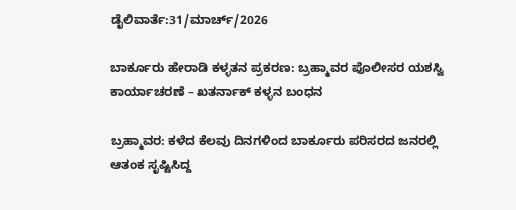ಡೈಲಿವಾರ್ತೆ:31/ಮಾರ್ಚ್/2026

ಬಾರ್ಕೂರು ಹೇರಾಡಿ ಕಳ್ಳತನ ಪ್ರಕರಣ: ಬ್ರಹ್ಮಾವರ ಪೊಲೀಸರ ಯಶಸ್ವಿ ಕಾರ್ಯಾಚರಣೆ – ಖತರ್ನಾಕ್ ಕಳ್ಳನ ಬಂಧನ

ಬ್ರಹ್ಮಾವರ: ಕಳೆದ ಕೆಲವು ದಿನಗಳಿಂದ ಬಾರ್ಕೂರು ಪರಿಸರದ ಜನರಲ್ಲಿ ಆತಂಕ ಸೃಷ್ಟಿಸಿದ್ದ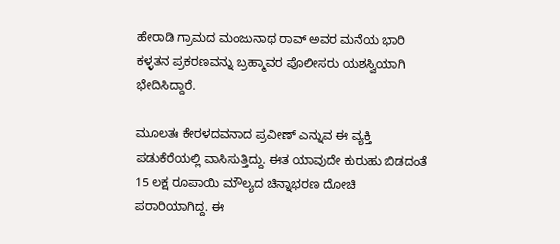ಹೇರಾಡಿ ಗ್ರಾಮದ ಮಂಜುನಾಥ ರಾವ್ ಅವರ ಮನೆಯ ಭಾರಿ ಕಳ್ಳತನ ಪ್ರಕರಣವನ್ನು ಬ್ರಹ್ಮಾವರ ಪೊಲೀಸರು ಯಶಸ್ವಿಯಾಗಿ ಭೇದಿಸಿದ್ದಾರೆ.

ಮೂಲತಃ ಕೇರಳದವನಾದ ಪ್ರವೀಣ್ ಎನ್ನುವ ಈ ವ್ಯಕ್ತಿ ಪಡುಕೆರೆಯಲ್ಲಿ ವಾಸಿಸುತ್ತಿದ್ದು. ಈತ ಯಾವುದೇ ಕುರುಹು ಬಿಡದಂತೆ 15 ಲಕ್ಷ ರೂಪಾಯಿ ಮೌಲ್ಯದ ಚಿನ್ನಾಭರಣ ದೋಚಿ ಪರಾರಿಯಾಗಿದ್ದ. ಈ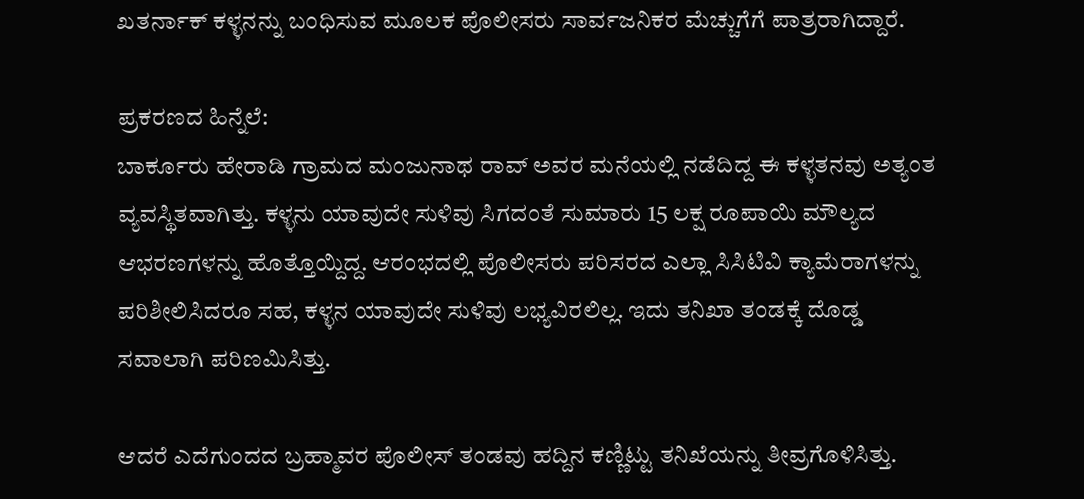ಖತರ್ನಾಕ್ ಕಳ್ಳನನ್ನು ಬಂಧಿಸುವ ಮೂಲಕ ಪೊಲೀಸರು ಸಾರ್ವಜನಿಕರ ಮೆಚ್ಚುಗೆಗೆ ಪಾತ್ರರಾಗಿದ್ದಾರೆ.

ಪ್ರಕರಣದ ಹಿನ್ನೆಲೆ:
ಬಾರ್ಕೂರು ಹೇರಾಡಿ ಗ್ರಾಮದ ಮಂಜುನಾಥ ರಾವ್ ಅವರ ಮನೆಯಲ್ಲಿ ನಡೆದಿದ್ದ ಈ ಕಳ್ಳತನವು ಅತ್ಯಂತ ವ್ಯವಸ್ಥಿತವಾಗಿತ್ತು. ಕಳ್ಳನು ಯಾವುದೇ ಸುಳಿವು ಸಿಗದಂತೆ ಸುಮಾರು 15 ಲಕ್ಷ ರೂಪಾಯಿ ಮೌಲ್ಯದ ಆಭರಣಗಳನ್ನು ಹೊತ್ತೊಯ್ದಿದ್ದ. ಆರಂಭದಲ್ಲಿ ಪೊಲೀಸರು ಪರಿಸರದ ಎಲ್ಲಾ ಸಿಸಿಟಿವಿ ಕ್ಯಾಮೆರಾಗಳನ್ನು ಪರಿಶೀಲಿಸಿದರೂ ಸಹ, ಕಳ್ಳನ ಯಾವುದೇ ಸುಳಿವು ಲಭ್ಯವಿರಲಿಲ್ಲ. ಇದು ತನಿಖಾ ತಂಡಕ್ಕೆ ದೊಡ್ಡ ಸವಾಲಾಗಿ ಪರಿಣಮಿಸಿತ್ತು.

ಆದರೆ ಎದೆಗುಂದದ ಬ್ರಹ್ಮಾವರ ಪೊಲೀಸ್ ತಂಡವು ಹದ್ದಿನ ಕಣ್ಣಿಟ್ಟು ತನಿಖೆಯನ್ನು ತೀವ್ರಗೊಳಿಸಿತ್ತು.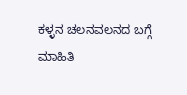ಕಳ್ಳನ ಚಲನವಲನದ ಬಗ್ಗೆ ಮಾಹಿತಿ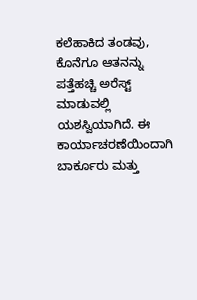ಕಲೆಹಾಕಿದ ತಂಡವು, ಕೊನೆಗೂ ಆತನನ್ನು ಪತ್ತೆಹಚ್ಚಿ ಅರೆಸ್ಟ್ ಮಾಡುವಲ್ಲಿ ಯಶಸ್ವಿಯಾಗಿದೆ. ಈ ಕಾರ್ಯಾಚರಣೆಯಿಂದಾಗಿ ಬಾರ್ಕೂರು ಮತ್ತು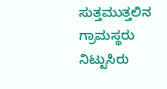ಸುತ್ತಮುತ್ತಲಿನ ಗ್ರಾಮಸ್ಥರು ನಿಟ್ಟುಸಿರು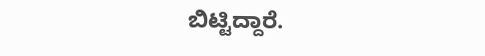ಬಿಟ್ಟಿದ್ದಾರೆ.